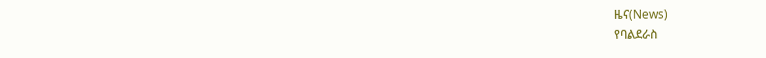ዜና(News)
የባልደራስ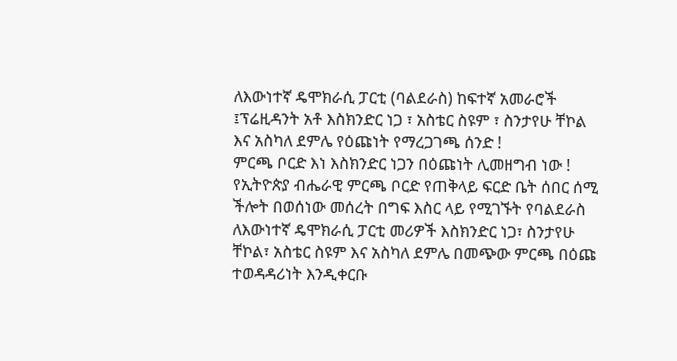ለእውነተኛ ዴሞክራሲ ፓርቲ (ባልደራስ) ከፍተኛ አመራሮች ፤ፕሬዚዳንት አቶ እስክንድር ነጋ ፣ አስቴር ስዩም ፣ ስንታየሁ ቸኮል እና አስካለ ደምሌ የዕጩነት የማረጋገጫ ሰንድ !
ምርጫ ቦርድ እነ እስክንድር ነጋን በዕጩነት ሊመዘግብ ነው !
የኢትዮጵያ ብሔራዊ ምርጫ ቦርድ የጠቅላይ ፍርድ ቤት ሰበር ሰሚ ችሎት በወሰነው መሰረት በግፍ እስር ላይ የሚገኙት የባልደራስ ለእውነተኛ ዴሞክራሲ ፓርቲ መሪዎች እስክንድር ነጋ፣ ስንታየሁ ቸኮል፣ አስቴር ስዩም እና አስካለ ደምሌ በመጭው ምርጫ በዕጩ ተወዳዳሪነት እንዲቀርቡ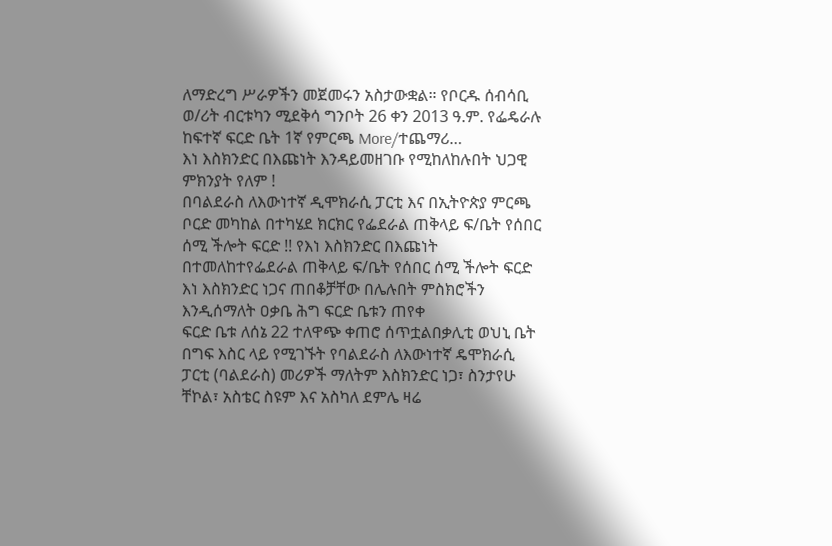ለማድረግ ሥራዎችን መጀመሩን አስታውቋል። የቦርዱ ሰብሳቢ ወ/ሪት ብርቱካን ሚደቅሳ ግንቦት 26 ቀን 2013 ዓ.ም. የፌዴራሉ ከፍተኛ ፍርድ ቤት 1ኛ የምርጫ More/ተጨማሪ…
እነ እስክንድር በእጩነት እንዳይመዘገቡ የሚከለከሉበት ህጋዊ ምክንያት የለም !
በባልደራስ ለእውነተኛ ዲሞክራሲ ፓርቲ እና በኢትዮጵያ ምርጫ ቦርድ መካከል በተካሄደ ክርክር የፌደራል ጠቅላይ ፍ/ቤት የሰበር ሰሚ ችሎት ፍርድ !! የእነ እስክንድር በእጩነት በተመለከተየፌደራል ጠቅላይ ፍ/ቤት የሰበር ሰሚ ችሎት ፍርድ
እነ እስክንድር ነጋና ጠበቆቻቸው በሌሉበት ምስክሮችን እንዲሰማለት ዐቃቤ ሕግ ፍርድ ቤቱን ጠየቀ
ፍርድ ቤቱ ለሰኔ 22 ተለዋጭ ቀጠሮ ሰጥቷልበቃሊቲ ወህኒ ቤት በግፍ እስር ላይ የሚገኙት የባልደራስ ለእውነተኛ ዴሞክራሲ ፓርቲ (ባልደራስ) መሪዎች ማለትም እስክንድር ነጋ፣ ስንታየሁ ቸኮል፣ አስቴር ስዩም እና አስካለ ደምሌ ዛሬ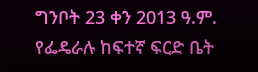ግንቦት 23 ቀን 2013 ዓ.ም. የፌዴራሉ ከፍተኛ ፍርድ ቤት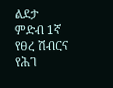ልደታ ምድብ 1ኛ የፀረ ሽብርና የሕገ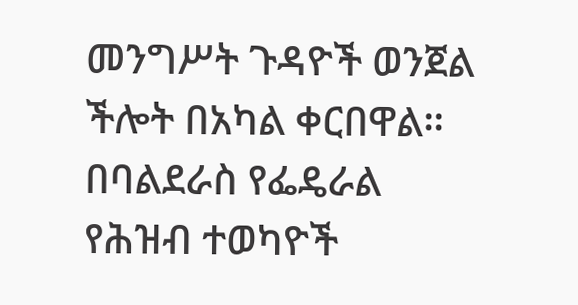መንግሥት ጉዳዮች ወንጀል ችሎት በአካል ቀርበዋል። በባልደራስ የፌዴራል የሕዝብ ተወካዮች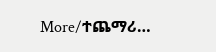More/ተጨማሪ…